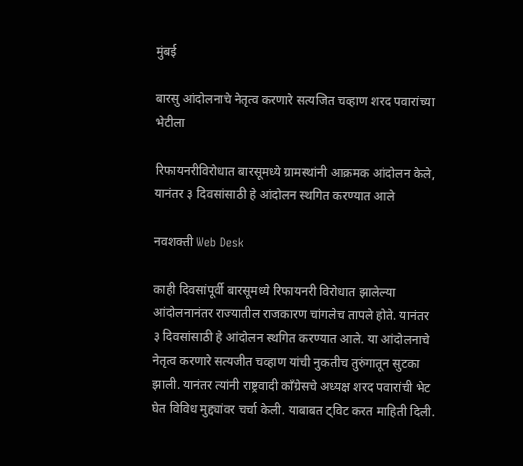मुंबई

बारसु आंदोलनाचे नेतृत्व करणारे सत्यजित चव्हाण शरद पवारांच्या भेटीला

रिफायनरीविरोधात बारसूमध्ये ग्रामस्थांनी आक्रमक आंदोलन केले, यानंतर ३ दिवसांसाठी हे आंदोलन स्थगित करण्यात आले

नवशक्ती Web Desk

काही दिवसांपूर्वी बारसूमध्ये रिफायनरी विरोधात झालेल्या आंदोलनानंतर राज्यातील राजकारण चांगलेच तापले होते. यानंतर ३ दिवसांसाठी हे आंदोलन स्थगित करण्यात आले. या आंदोलनाचे नेतृत्व करणारे सत्यजीत चव्हाण यांची नुकतीच तुरुंगातून सुटका झाली. यानंतर त्यांनी राष्ट्रवादी काँग्रेसचे अध्यक्ष शरद पवारांची भेट घेत विविध मुद्द्यांवर चर्चा केली. याबाबत ट्विट करत माहिती दिली.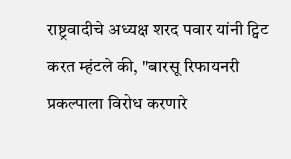राष्ट्रवादीचे अध्यक्ष शरद पवार यांनी ट्विट करत म्हंटले की, "बारसू रिफायनरी प्रकल्पाला विरोध करणारे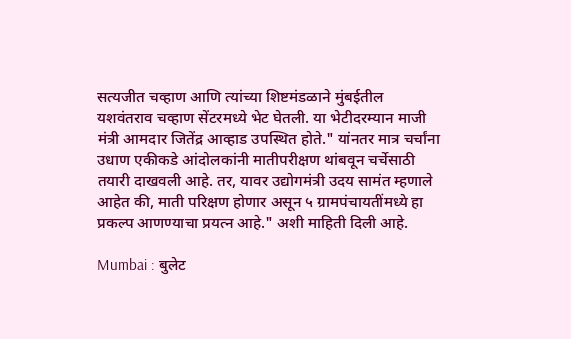सत्यजीत चव्हाण आणि त्यांच्या शिष्टमंडळाने मुंबईतील यशवंतराव चव्हाण सेंटरमध्ये भेट घेतली. या भेटीदरम्यान माजी मंत्री आमदार जितेंद्र आव्हाड उपस्थित होते." यांनतर मात्र चर्चांना उधाण एकीकडे आंदोलकांनी मातीपरीक्षण थांबवून चर्चेसाठी तयारी दाखवली आहे. तर, यावर उद्योगमंत्री उदय सामंत म्हणाले आहेत की, माती परिक्षण होणार असून ५ ग्रामपंचायतींमध्ये हा प्रकल्प आणण्याचा प्रयत्न आहे." अशी माहिती दिली आहे.

Mumbai : बुलेट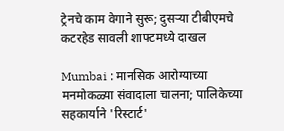ट्रेनचे काम वेगाने सुरू; दुसऱ्या टीबीएमचे कटरहेड सावली शाफ्टमध्ये दाखल

Mumbai : मानसिक आरोग्याच्या मनमोकळ्या संवादाला चालना; पालिकेच्या सहकार्याने 'रिस्टार्ट'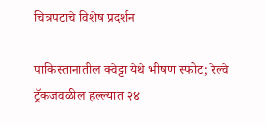चित्रपटाचे विशेष प्रदर्शन

पाकिस्तानातील क्वेट्टा येथे भीषण स्फोट; रेल्वे ट्रॅकजवळील हल्ल्यात २४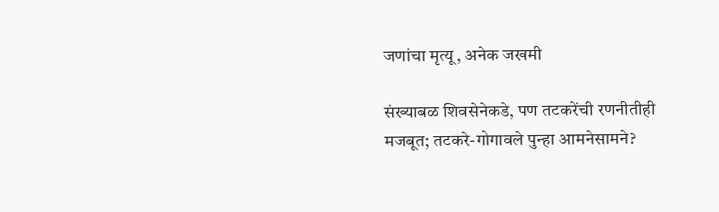जणांचा मृत्यू, अनेक जखमी

संख्याबळ शिवसेनेकडे, पण तटकरेंची रणनीतीही मजबूत; तटकरे-गोगावले पुन्हा आमनेसामने?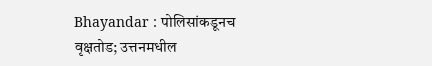Bhayandar : पोलिसांकडूनच वृक्षतोड; उत्तनमधील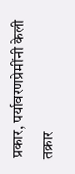प्रकार, पर्यावरणप्रेमींनी केली तक्रार